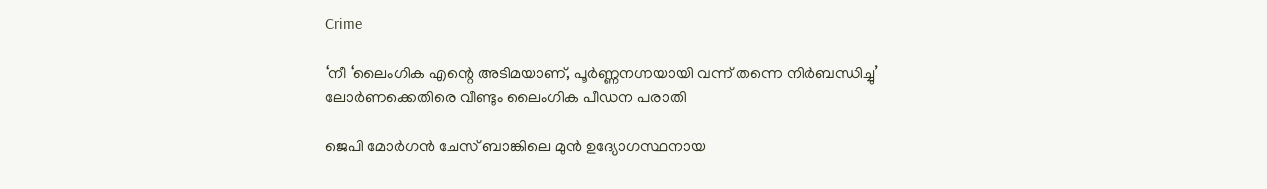Crime

‘നീ ‘ലൈംഗിക എന്റെ അടിമയാണ്, പൂർണ്ണനഗ്നയായി വന്ന് തന്നെ നിർബന്ധിച്ചു’ ലോർണക്കെതിരെ വീണ്ടും ലൈംഗിക പീഡന പരാതി

ജെപി മോർഗൻ ചേസ് ബാങ്കിലെ മുൻ ഉദ്യോഗസ്ഥനായ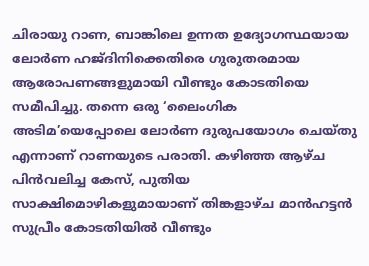ചിരായു റാണ, ബാങ്കിലെ ഉന്നത ഉദ്യോഗസ്ഥയായ ലോർണ ഹജ്‌ദിനിക്കെതിരെ ഗുരുതരമായ ആരോപണങ്ങളുമായി വീണ്ടും കോടതിയെ സമീപിച്ചു. തന്നെ ഒരു ‘ലൈംഗിക അടിമ’യെപ്പോലെ ലോർണ ദുരുപയോഗം ചെയ്തു എന്നാണ് റാണയുടെ പരാതി. കഴിഞ്ഞ ആഴ്ച പിൻവലിച്ച കേസ്, പുതിയ സാക്ഷിമൊഴികളുമായാണ് തിങ്കളാഴ്ച മാൻഹട്ടൻ സുപ്രീം കോടതിയിൽ വീണ്ടും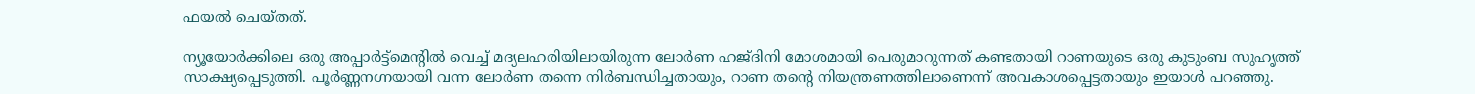ഫയൽ ചെയ്തത്.

ന്യൂയോർക്കിലെ ഒരു അപ്പാർട്ട്‌മെന്റിൽ വെച്ച് മദ്യലഹരിയിലായിരുന്ന ലോർണ ഹജ്‌ദിനി മോശമായി പെരുമാറുന്നത് കണ്ടതായി റാണയുടെ ഒരു കുടുംബ സുഹൃത്ത് സാക്ഷ്യപ്പെടുത്തി. പൂർണ്ണനഗ്നയായി വന്ന ലോർണ തന്നെ നിർബന്ധിച്ചതായും, റാണ തന്റെ നിയന്ത്രണത്തിലാണെന്ന് അവകാശപ്പെട്ടതായും ഇയാൾ പറഞ്ഞു.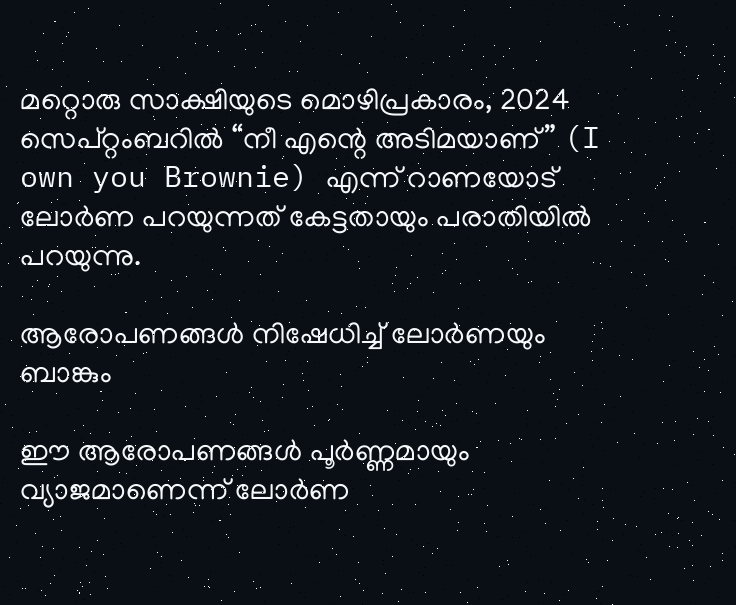മറ്റൊരു സാക്ഷിയുടെ മൊഴിപ്രകാരം, 2024 സെപ്റ്റംബറിൽ “നീ എന്റെ അടിമയാണ്” (I own you Brownie) എന്ന് റാണയോട് ലോർണ പറയുന്നത് കേട്ടതായും പരാതിയിൽ പറയുന്നു.

ആരോപണങ്ങൾ നിഷേധിച്ച് ലോർണയും ബാങ്കും

ഈ ആരോപണങ്ങൾ പൂർണ്ണമായും വ്യാജമാണെന്ന് ലോർണ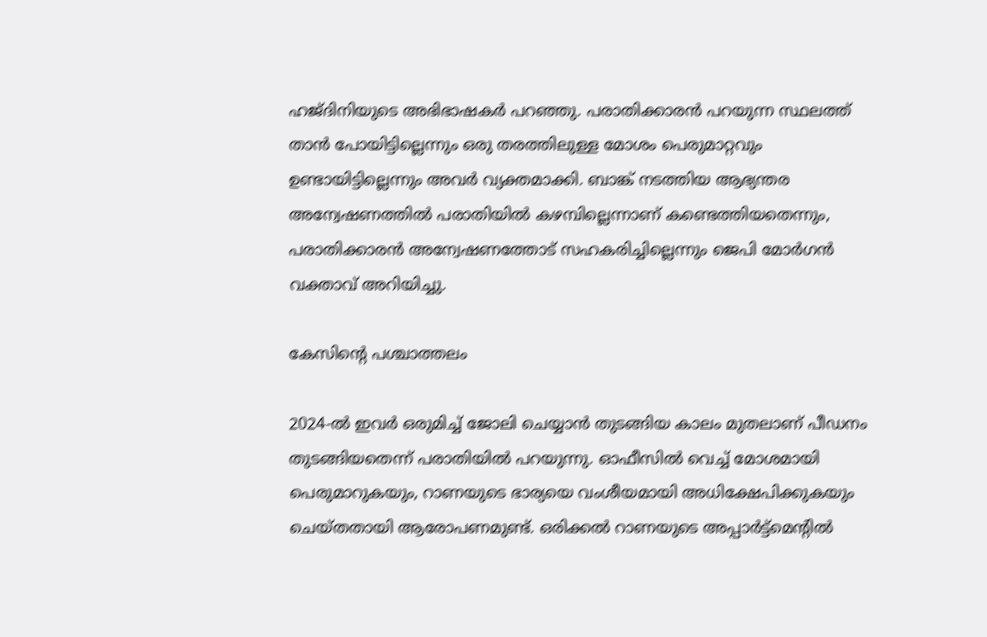ഹജ്‌ദിനിയുടെ അഭിഭാഷകർ പറഞ്ഞു. പരാതിക്കാരൻ പറയുന്ന സ്ഥലത്ത് താൻ പോയിട്ടില്ലെന്നും ഒരു തരത്തിലുള്ള മോശം പെരുമാറ്റവും ഉണ്ടായിട്ടില്ലെന്നും അവർ വ്യക്തമാക്കി. ബാങ്ക് നടത്തിയ ആഭ്യന്തര അന്വേഷണത്തിൽ പരാതിയിൽ കഴമ്പില്ലെന്നാണ് കണ്ടെത്തിയതെന്നും, പരാതിക്കാരൻ അന്വേഷണത്തോട് സഹകരിച്ചില്ലെന്നും ജെപി മോർഗൻ വക്താവ് അറിയിച്ചു.

കേസിന്റെ പശ്ചാത്തലം

2024-ൽ ഇവർ ഒരുമിച്ച് ജോലി ചെയ്യാൻ തുടങ്ങിയ കാലം മുതലാണ് പീഡനം തുടങ്ങിയതെന്ന് പരാതിയിൽ പറയുന്നു. ഓഫീസിൽ വെച്ച് മോശമായി പെരുമാറുകയും, റാണയുടെ ഭാര്യയെ വംശീയമായി അധിക്ഷേപിക്കുകയും ചെയ്തതായി ആരോപണമുണ്ട്. ഒരിക്കൽ റാണയുടെ അപ്പാർട്ട്‌മെന്റിൽ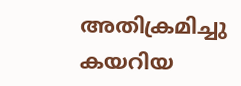അതിക്രമിച്ചു കയറിയ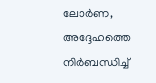ലോർണ, അദ്ദേഹത്തെ നിർബന്ധിച്ച്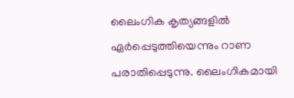ലൈംഗിക കൃത്യങ്ങളിൽ ഏർപ്പെടുത്തിയെന്നും റാണ പരാതിപ്പെടുന്നു. ലൈംഗികമായി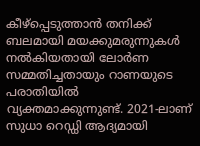കീഴ്പ്പെടുത്താൻ തനിക്ക് ബലമായി മയക്കുമരുന്നുകൾ നൽകിയതായി ലോർണ സമ്മതിച്ചതായും റാണയുടെ പരാതിയിൽ വ്യക്തമാക്കുന്നുണ്ട്. 2021-ലാണ് സുധാ റെഡ്ഡി ആദ്യമായി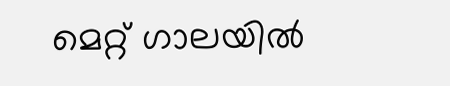മെറ്റ് ഗാലയിൽ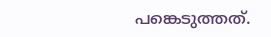പങ്കെടുത്തത്.